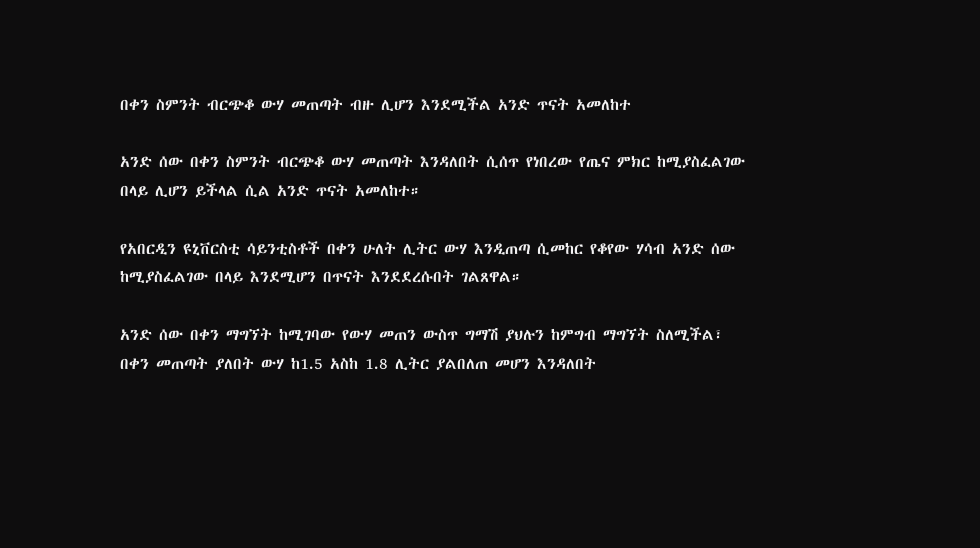በቀን ስምንት ብርጭቆ ውሃ መጠጣት ብዙ ሊሆን እንደሚችል አንድ ጥናት አመለከተ

አንድ ሰው በቀን ስምንት ብርጭቆ ውሃ መጠጣት እንዳለበት ሲሰጥ የነበረው የጤና ምክር ከሚያስፈልገው በላይ ሊሆን ይችላል ሲል አንድ ጥናት አመለከተ።

የአበርዲን ዩኒቨርስቲ ሳይንቲስቶች በቀን ሁለት ሊትር ውሃ እንዲጠጣ ሲመከር የቆየው ሃሳብ አንድ ሰው ከሚያስፈልገው በላይ እንደሚሆን በጥናት እንደደረሱበት ገልጸዋል።

አንድ ሰው በቀን ማግኘት ከሚገባው የውሃ መጠን ውስጥ ግማሽ ያህሉን ከምግብ ማግኘት ስለሚችል፣ በቀን መጠጣት ያለበት ውሃ ከ1.5 አስከ 1.8 ሊትር ያልበለጠ መሆን እንዳለበት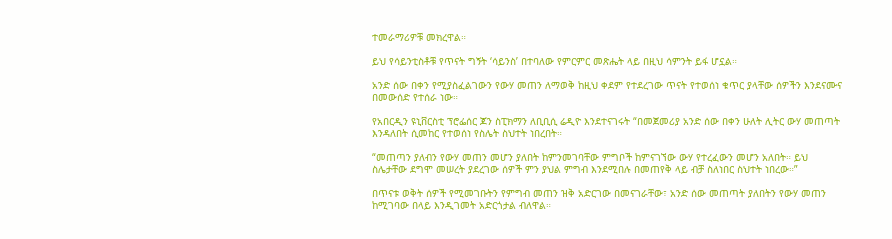ተመራማሪዎቹ መክረዋል።

ይህ የሳይንቲስቶቹ የጥናት ግኝት ‘ሳይንስ’ በተባለው የምርምር መጽሔት ላይ በዚህ ሳምንት ይፋ ሆኗል።

አንድ ሰው በቀን የሚያስፈልገውን የውሃ መጠን ለማወቅ ከዚህ ቀደም የተደረገው ጥናት የተወሰነ ቁጥር ያላቸው ሰዎችን እንደናሙና በመውሰድ የተሰራ ነው።

የአበርዲን ዩኒቨርስቲ ፕሮፌሰር ጆን ስፒክማን ለቢቢሲ ሬዲዮ እንደተናገሩት “በመጀመሪያ አንድ ሰው በቀን ሁለት ሊትር ውሃ መጠጣት እንዳለበት ሲመከር የተወሰነ የስሌት ስህተት ነበረበት።

“መጠጣን ያለብን የውሃ መጠን መሆን ያለበት ከምንመገባቸው ምግቦች ከምናገኘው ውሃ የተረፈውን መሆን አለበት። ይህ ስሌታቸው ደግሞ መሠረት ያደረገው ሰዎች ምን ያህል ምግብ እንደሚበሉ በመጠየቅ ላይ ብቻ ስለነበር ስህተት ነበረው።”

በጥናቱ ወቅት ሰዎች የሚመገቡትን የምግብ መጠን ዝቅ አድርገው በመናገራቸው፣ አንድ ሰው መጠጣት ያለበትን የውሃ መጠን ከሚገባው በላይ እንዲገመት አድርጎታል ብለዋል።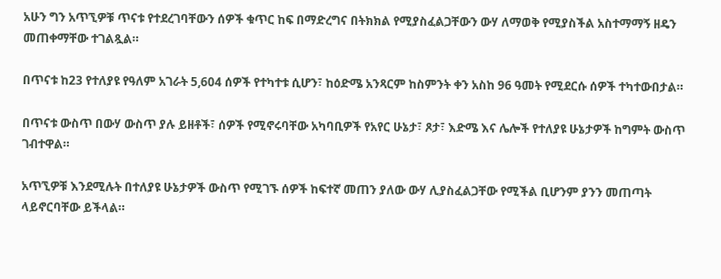አሁን ግን አጥኚዎቹ ጥናቱ የተደረገባቸውን ሰዎች ቁጥር ከፍ በማድረግና በትክክል የሚያስፈልጋቸውን ውሃ ለማወቅ የሚያስችል አስተማማኝ ዘዴን መጠቀማቸው ተገልጿል።

በጥናቱ ከ23 የተለያዩ የዓለም አገራት 5,604 ሰዎች የተካተቱ ሲሆን፣ ከዕድሜ አንጻርም ከስምንት ቀን አስከ 96 ዓመት የሚደርሱ ሰዎች ተካተውበታል።

በጥናቱ ውስጥ በውሃ ውስጥ ያሉ ይዘቶች፣ ሰዎች የሚኖሩባቸው አካባቢዎች የአየር ሁኔታ፣ ጾታ፣ እድሜ እና ሌሎች የተለያዩ ሁኔታዎች ከግምት ውስጥ ገብተዋል።

አጥኚዎቹ እንደሚሉት በተለያዩ ሁኔታዎች ውስጥ የሚገኙ ሰዎች ከፍተኛ መጠን ያለው ውሃ ሊያስፈልጋቸው የሚችል ቢሆንም ያንን መጠጣት ላይኖርባቸው ይችላል።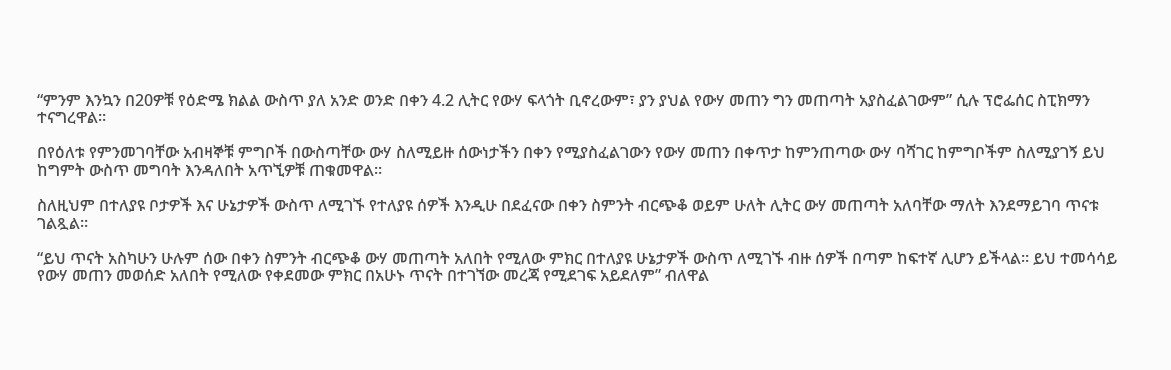“ምንም እንኳን በ20ዎቹ የዕድሜ ክልል ውስጥ ያለ አንድ ወንድ በቀን 4.2 ሊትር የውሃ ፍላጎት ቢኖረውም፣ ያን ያህል የውሃ መጠን ግን መጠጣት አያስፈልገውም” ሲሉ ፕሮፌሰር ስፒክማን ተናግረዋል።

በየዕለቱ የምንመገባቸው አብዛኞቹ ምግቦች በውስጣቸው ውሃ ስለሚይዙ ሰውነታችን በቀን የሚያስፈልገውን የውሃ መጠን በቀጥታ ከምንጠጣው ውሃ ባሻገር ከምግቦችም ስለሚያገኝ ይህ ከግምት ውስጥ መግባት እንዳለበት አጥኚዎቹ ጠቁመዋል።

ስለዚህም በተለያዩ ቦታዎች እና ሁኔታዎች ውስጥ ለሚገኙ የተለያዩ ሰዎች እንዲሁ በደፈናው በቀን ስምንት ብርጭቆ ወይም ሁለት ሊትር ውሃ መጠጣት አለባቸው ማለት እንደማይገባ ጥናቱ ገልጿል።

“ይህ ጥናት አስካሁን ሁሉም ሰው በቀን ስምንት ብርጭቆ ውሃ መጠጣት አለበት የሚለው ምክር በተለያዩ ሁኔታዎች ውስጥ ለሚገኙ ብዙ ሰዎች በጣም ከፍተኛ ሊሆን ይችላል። ይህ ተመሳሳይ የውሃ መጠን መወሰድ አለበት የሚለው የቀደመው ምክር በአሁኑ ጥናት በተገኘው መረጃ የሚደገፍ አይደለም” ብለዋል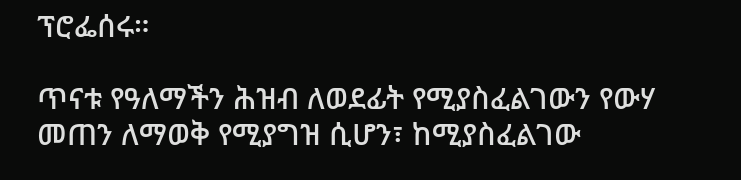ፕሮፌሰሩ።

ጥናቱ የዓለማችን ሕዝብ ለወደፊት የሚያስፈልገውን የውሃ መጠን ለማወቅ የሚያግዝ ሲሆን፣ ከሚያስፈልገው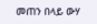መጠን በላይ ውሃ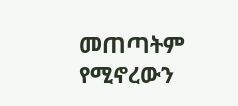መጠጣትም የሚኖረውን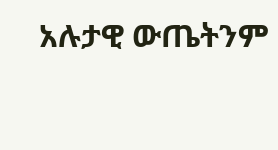አሉታዊ ውጤትንም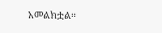አመልክቷል።